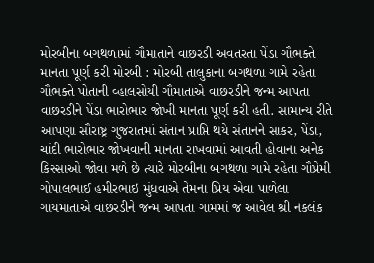મોરબીના બગથળામાં ગૌમાતાને વાછરડી અવતરતા પેંડા ગૌભક્તે માનતા પૂર્ણ કરી મોરબી : મોરબી તાલુકાના બગથળા ગામે રહેતા ગૌભક્તે પોતાની વ્હાલસોયી ગૌમાતાએ વાછરડીને જન્મ આપતા વાછરડીને પેંડા ભારોભાર જોખી માનતા પૂર્ણ કરી હતી. સામાન્ય રીતે આપણા સૌરાષ્ટ્ર ગુજરાતમાં સંતાન પ્રાપ્તિ થયે સંતાનને સાકર, પેંડા, ચાંદી ભારોભાર જોખવાની માનતા રાખવામાં આવતી હોવાના અનેક કિસ્સાઓ જોવા મળે છે ત્યારે મોરબીના બગથળા ગામે રહેતા ગૌપ્રેમી ગોપાલભાઈ હમીરભાઇ મુંધવાએ તેમના પ્રિય એવા પાળેલા ગાયમાતાએ વાછરડીને જન્મ આપતા ગામમાં જ આવેલ શ્રી નકલંક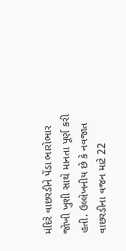મંદિરે વાછરડીને પેંડા ભારોભાર જોખી ખુશી સાથે માનતા પૂર્ણ કરી હતી. ઉલ્લેખનીય છે કે નવજાત વાછરડીના વજન માટે 22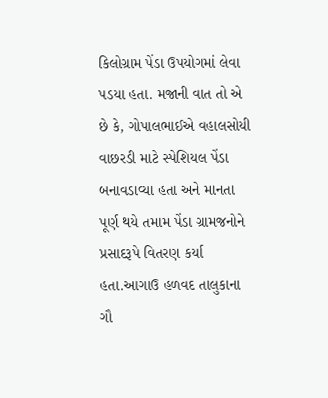કિલોગ્રામ પેંડા ઉપયોગમાં લેવા પડયા હતા. મજાની વાત તો એ છે કે, ગોપાલભાઈએ વહાલસોયી વાછરડી માટે સ્પેશિયલ પેંડા બનાવડાવ્યા હતા અને માનતા પૂર્ણ થયે તમામ પેંડા ગ્રામજનોને પ્રસાદરૂપે વિતરણ કર્યા હતા.આગાઉ હળવદ તાલુકાના ગૌ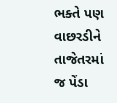ભક્તે પણ વાછરડીને તાજેતરમાં જ પેંડા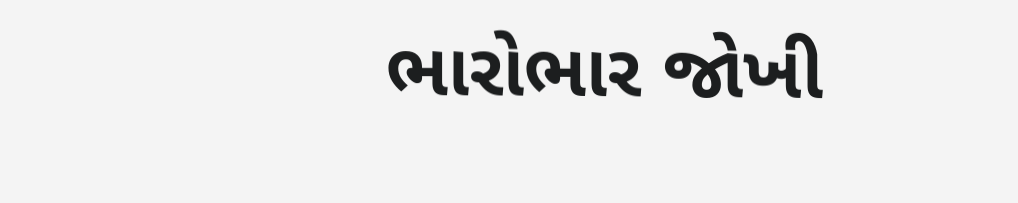ભારોભાર જોખી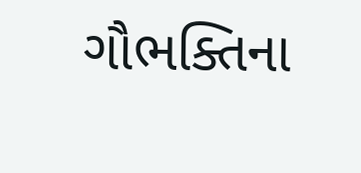ગૌભક્તિના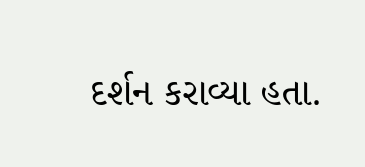દર્શન કરાવ્યા હતા.